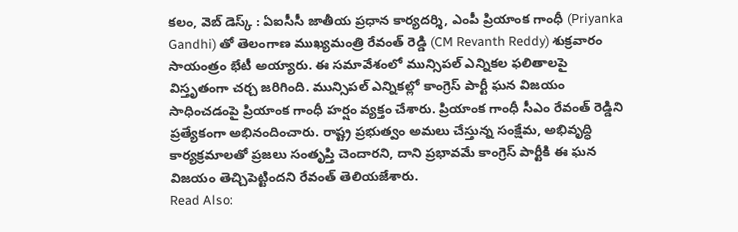కలం, వెబ్ డెస్క్ : ఏఐసీసీ జాతీయ ప్రధాన కార్యదర్శి, ఎంపీ ప్రియాంక గాంధీ (Priyanka Gandhi) తో తెలంగాణ ముఖ్యమంత్రి రేవంత్ రెడ్డి (CM Revanth Reddy) శుక్రవారం సాయంత్రం భేటీ అయ్యారు. ఈ సమావేశంలో మున్సిపల్ ఎన్నికల ఫలితాలపై విస్తృతంగా చర్చ జరిగింది. మున్సిపల్ ఎన్నికల్లో కాంగ్రెస్ పార్టీ ఘన విజయం సాధించడంపై ప్రియాంక గాంధీ హర్షం వ్యక్తం చేశారు. ప్రియాంక గాంధీ సీఎం రేవంత్ రెడ్డిని ప్రత్యేకంగా అభినందించారు. రాష్ట్ర ప్రభుత్వం అమలు చేస్తున్న సంక్షేమ, అభివృద్ధి కార్యక్రమాలతో ప్రజలు సంతృప్తి చెందారని, దాని ప్రభావమే కాంగ్రెస్ పార్టీకి ఈ ఘన విజయం తెచ్చిపెట్టిందని రేవంత్ తెలియజేశారు.
Read Also: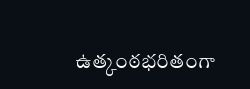ఉత్కంఠభరితంగా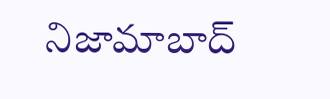నిజామాబాద్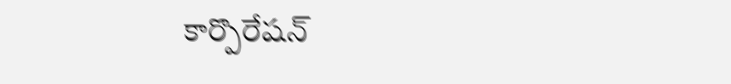కార్పొరేషన్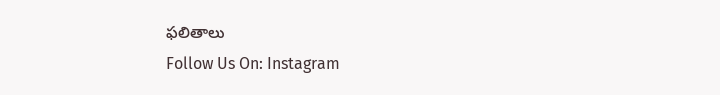ఫలితాలు
Follow Us On: Instagram